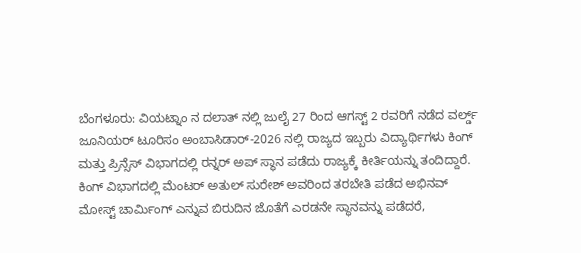ಬೆಂಗಳೂರು: ವಿಯಟ್ನಾಂ ನ ದಲಾತ್ ನಲ್ಲಿ ಜುಲೈ 27 ರಿಂದ ಆಗಸ್ಟ್ 2 ರವರಿಗೆ ನಡೆದ ವರ್ಲ್ಡ್ ಜೂನಿಯರ್ ಟೂರಿಸಂ ಅಂಬಾಸಿಡಾರ್-2026 ನಲ್ಲಿ ರಾಜ್ಯದ ಇಬ್ಬರು ವಿದ್ಯಾರ್ಥಿಗಳು ಕಿಂಗ್ ಮತ್ತು ಪ್ರಿನ್ಸೆಸ್ ವಿಭಾಗದಲ್ಲಿ ರನ್ನರ್ ಅಪ್ ಸ್ಥಾನ ಪಡೆದು ರಾಜ್ಯಕ್ಕೆ ಕೀರ್ತಿಯನ್ನು ತಂದಿದ್ದಾರೆ.
ಕಿಂಗ್ ವಿಭಾಗದಲ್ಲಿ ಮೆಂಟರ್ ಅತುಲ್ ಸುರೇಶ್ ಅವರಿಂದ ತರಬೇತಿ ಪಡೆದ ಅಭಿನವ್ ಮೋಸ್ಟ್ ಚಾರ್ಮಿಂಗ್ ಎನ್ನುವ ಬಿರುದಿನ ಜೊತೆಗೆ ಎರಡನೇ ಸ್ಥಾನವನ್ನು ಪಡೆದರೆ,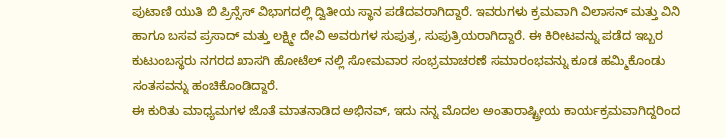ಪುಟಾಣಿ ಯುತಿ ಬಿ ಪ್ರಿನ್ಸೆಸ್ ವಿಭಾಗದಲ್ಲಿ ದ್ವಿತೀಯ ಸ್ಥಾನ ಪಡೆದವರಾಗಿದ್ದಾರೆ. ಇವರುಗಳು ಕ್ರಮವಾಗಿ ವಿಲಾಸನ್ ಮತ್ತು ವಿನಿ ಹಾಗೂ ಬಸವ ಪ್ರಸಾದ್ ಮತ್ತು ಲಕ್ಷ್ಮೀ ದೇವಿ ಅವರುಗಳ ಸುಪುತ್ರ, ಸುಪುತ್ರಿಯರಾಗಿದ್ದಾರೆ. ಈ ಕಿರೀಟವನ್ನು ಪಡೆದ ಇಬ್ಬರ ಕುಟುಂಬಸ್ಥರು ನಗರದ ಖಾಸಗಿ ಹೋಟೆಲ್ ನಲ್ಲಿ ಸೋಮವಾರ ಸಂಭ್ರಮಾಚರಣೆ ಸಮಾರಂಭವನ್ನು ಕೂಡ ಹಮ್ಮಿಕೊಂಡು ಸಂತಸವನ್ನು ಹಂಚಿಕೊಂಡಿದ್ದಾರೆ.
ಈ ಕುರಿತು ಮಾಧ್ಯಮಗಳ ಜೊತೆ ಮಾತನಾಡಿದ ಅಭಿನವ್, ಇದು ನನ್ನ ಮೊದಲ ಅಂತಾರಾಷ್ಟ್ರೀಯ ಕಾರ್ಯಕ್ರಮವಾಗಿದ್ದರಿಂದ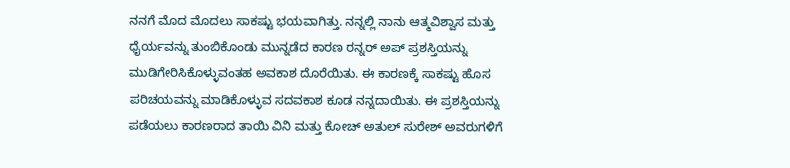ನನಗೆ ಮೊದ ಮೊದಲು ಸಾಕಷ್ಟು ಭಯವಾಗಿತ್ತು. ನನ್ನಲ್ಲಿ ನಾನು ಆತ್ಮವಿಶ್ವಾಸ ಮತ್ತು ಧೈರ್ಯವನ್ನು ತುಂಬಿಕೊಂಡು ಮುನ್ನಡೆದ ಕಾರಣ ರನ್ನರ್ ಅಪ್ ಪ್ರಶಸ್ತಿಯನ್ನು ಮುಡಿಗೇರಿಸಿಕೊಳ್ಳುವಂತಹ ಅವಕಾಶ ದೊರೆಯಿತು. ಈ ಕಾರಣಕ್ಕೆ ಸಾಕಷ್ಟು ಹೊಸ ಪರಿಚಯವನ್ನು ಮಾಡಿಕೊಳ್ಳುವ ಸದವಕಾಶ ಕೂಡ ನನ್ನದಾಯಿತು. ಈ ಪ್ರಶಸ್ತಿಯನ್ನು ಪಡೆಯಲು ಕಾರಣರಾದ ತಾಯಿ ವಿನಿ ಮತ್ತು ಕೋಚ್ ಅತುಲ್ ಸುರೇಶ್ ಅವರುಗಳಿಗೆ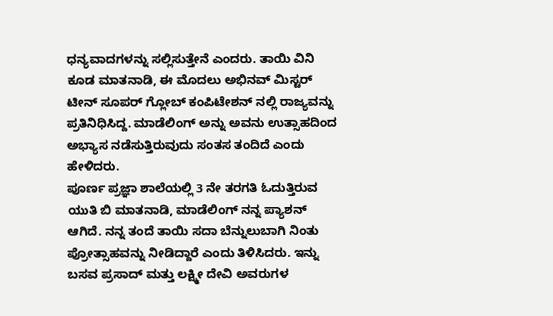ಧನ್ಯವಾದಗಳನ್ನು ಸಲ್ಲಿಸುತ್ತೇನೆ ಎಂದರು. ತಾಯಿ ವಿನಿ ಕೂಡ ಮಾತನಾಡಿ, ಈ ಮೊದಲು ಅಭಿನವ್ ಮಿಸ್ಟರ್ ಟೀನ್ ಸೂಪರ್ ಗ್ಲೋಬ್ ಕಂಪಿಟೇಶನ್ ನಲ್ಲಿ ರಾಜ್ಯವನ್ನು ಪ್ರತಿನಿಧಿಸಿದ್ದ. ಮಾಡೆಲಿಂಗ್ ಅನ್ನು ಅವನು ಉತ್ಸಾಹದಿಂದ ಅಭ್ಯಾಸ ನಡೆಸುತ್ತಿರುವುದು ಸಂತಸ ತಂದಿದೆ ಎಂದು ಹೇಳಿದರು.
ಪೂರ್ಣ ಪ್ರಜ್ಞಾ ಶಾಲೆಯಲ್ಲಿ 3 ನೇ ತರಗತಿ ಓದುತ್ತಿರುವ ಯುತಿ ಬಿ ಮಾತನಾಡಿ, ಮಾಡೆಲಿಂಗ್ ನನ್ನ ಪ್ಯಾಶನ್ ಆಗಿದೆ. ನನ್ನ ತಂದೆ ತಾಯಿ ಸದಾ ಬೆನ್ನುಲುಬಾಗಿ ನಿಂತು ಪ್ರೋತ್ಸಾಹವನ್ನು ನೀಡಿದ್ದಾರೆ ಎಂದು ತಿಳಿಸಿದರು. ಇನ್ನು ಬಸವ ಪ್ರಸಾದ್ ಮತ್ತು ಲಕ್ಷ್ಮೀ ದೇವಿ ಅವರುಗಳ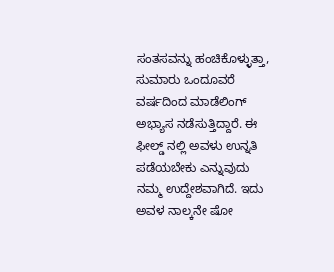ಸಂತಸವನ್ನು ಹಂಚಿಕೊಳ್ಳುತ್ತಾ, ಸುಮಾರು ಒಂದೂವರೆ ವರ್ಷದಿಂದ ಮಾಡೆಲಿಂಗ್ ಅಭ್ಯಾಸ ನಡೆಸುತ್ತಿದ್ದಾರೆ. ಈ ಫೀಲ್ಡ್ ನಲ್ಲಿ ಅವಳು ಉನ್ನತಿ ಪಡೆಯಬೇಕು ಎನ್ನುವುದು ನಮ್ಮ ಉದ್ದೇಶವಾಗಿದೆ. ಇದು ಅವಳ ನಾಲ್ಕನೇ ಷೋ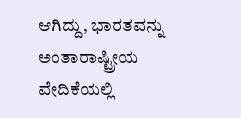ಆಗಿದ್ದು, ಭಾರತವನ್ನು ಅಂತಾರಾಷ್ಟ್ರೀಯ ವೇದಿಕೆಯಲ್ಲಿ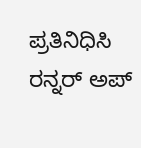ಪ್ರತಿನಿಧಿಸಿ ರನ್ನರ್ ಅಪ್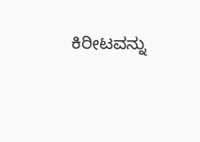ಕಿರೀಟವನ್ನು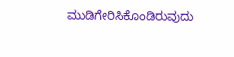ಮುಡಿಗೇರಿಸಿಕೊಂಡಿರುವುದು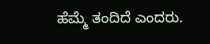ಹೆಮ್ಮೆ ತಂದಿದೆ ಎಂದರು.